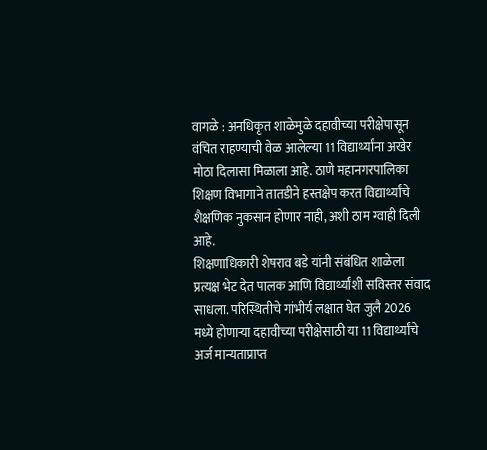वागळे : अनधिकृत शाळेमुळे दहावीच्या परीक्षेपासून वंचित राहण्याची वेळ आलेल्या 11 विद्यार्थ्यांना अखेर मोठा दिलासा मिळाला आहे. ठाणे महानगरपालिका शिक्षण विभागाने तातडीने हस्तक्षेप करत विद्यार्थ्यांचे शैक्षणिक नुकसान होणार नाही, अशी ठाम ग्वाही दिली आहे.
शिक्षणाधिकारी शेषराव बडे यांनी संबंधित शाळेला प्रत्यक्ष भेट देत पालक आणि विद्यार्थ्यांशी सविस्तर संवाद साधला. परिस्थितीचे गांभीर्य लक्षात घेत जुलै 2026 मध्ये होणाऱ्या दहावीच्या परीक्षेसाठी या 11 विद्यार्थ्यांचे अर्ज मान्यताप्राप्त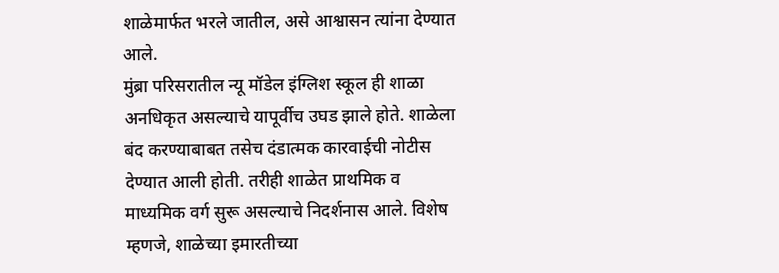शाळेमार्फत भरले जातील, असे आश्वासन त्यांना देण्यात आले.
मुंब्रा परिसरातील न्यू मॉडेल इंग्लिश स्कूल ही शाळा अनधिकृत असल्याचे यापूर्वीच उघड झाले होते. शाळेला बंद करण्याबाबत तसेच दंडात्मक कारवाईची नोटीस देण्यात आली होती. तरीही शाळेत प्राथमिक व माध्यमिक वर्ग सुरू असल्याचे निदर्शनास आले. विशेष म्हणजे, शाळेच्या इमारतीच्या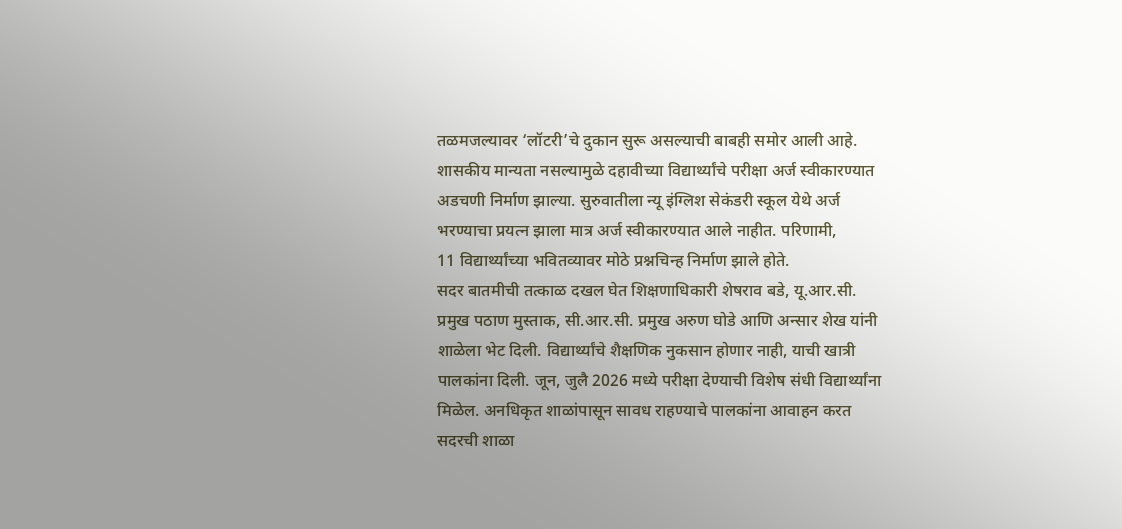तळमजल्यावर ‘लॉटरी’चे दुकान सुरू असल्याची बाबही समोर आली आहे.
शासकीय मान्यता नसल्यामुळे दहावीच्या विद्यार्थ्यांचे परीक्षा अर्ज स्वीकारण्यात अडचणी निर्माण झाल्या. सुरुवातीला न्यू इंग्लिश सेकंडरी स्कूल येथे अर्ज भरण्याचा प्रयत्न झाला मात्र अर्ज स्वीकारण्यात आले नाहीत. परिणामी,
11 विद्यार्थ्यांच्या भवितव्यावर मोठे प्रश्नचिन्ह निर्माण झाले होते.
सदर बातमीची तत्काळ दखल घेत शिक्षणाधिकारी शेषराव बडे, यू.आर.सी. प्रमुख पठाण मुस्ताक, सी.आर.सी. प्रमुख अरुण घोडे आणि अन्सार शेख यांनी शाळेला भेट दिली. विद्यार्थ्यांचे शैक्षणिक नुकसान होणार नाही, याची खात्री पालकांना दिली. जून, जुलै 2026 मध्ये परीक्षा देण्याची विशेष संधी विद्यार्थ्यांना मिळेल. अनधिकृत शाळांपासून सावध राहण्याचे पालकांना आवाहन करत सदरची शाळा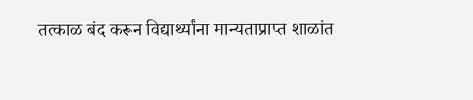तत्काळ बंद करून विद्यार्थ्यांना मान्यताप्राप्त शाळांत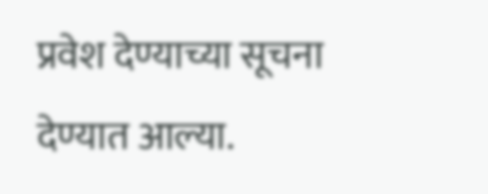प्रवेश देण्याच्या सूचना देण्यात आल्या.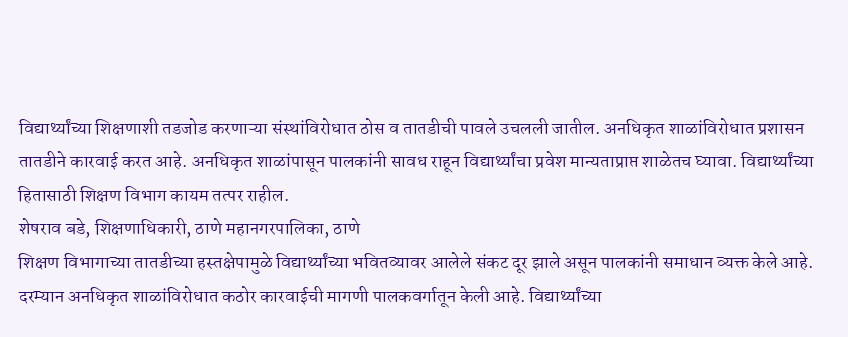विद्यार्थ्यांच्या शिक्षणाशी तडजोड करणाऱ्या संस्थांविरोधात ठोस व तातडीची पावले उचलली जातील. अनधिकृत शाळांविरोधात प्रशासन तातडीने कारवाई करत आहे. अनधिकृत शाळांपासून पालकांनी सावध राहून विद्यार्थ्यांचा प्रवेश मान्यताप्राप्त शाळेतच घ्यावा. विद्यार्थ्यांच्या हितासाठी शिक्षण विभाग कायम तत्पर राहील.
शेषराव बडे, शिक्षणाधिकारी, ठाणे महानगरपालिका, ठाणे
शिक्षण विभागाच्या तातडीच्या हस्तक्षेपामुळे विद्यार्थ्यांच्या भवितव्यावर आलेले संकट दूर झाले असून पालकांनी समाधान व्यक्त केले आहे. दरम्यान अनधिकृत शाळांविरोधात कठोर कारवाईची मागणी पालकवर्गातून केली आहे. विद्यार्थ्यांच्या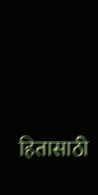हितासाठी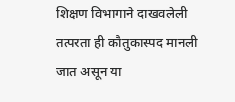शिक्षण विभागाने दाखवलेली तत्परता ही कौतुकास्पद मानली जात असून या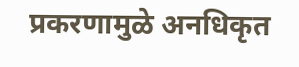प्रकरणामुळे अनधिकृत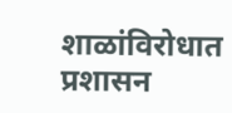शाळांविरोधात प्रशासन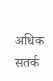अधिक सतर्क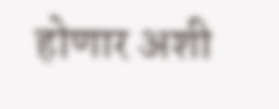होणार अशी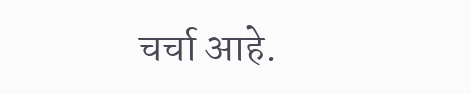चर्चा आहे.